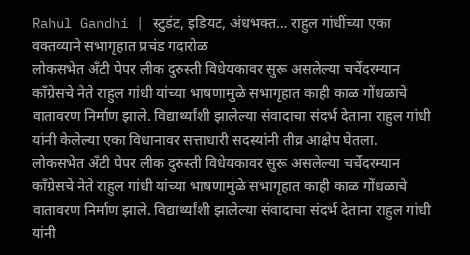Rahul Gandhi | स्टुडंट, इडियट, अंधभक्त… राहुल गांधींच्या एका वक्तव्याने सभागृहात प्रचंड गदारोळ
लोकसभेत अँटी पेपर लीक दुरुस्ती विधेयकावर सुरू असलेल्या चर्चेदरम्यान काँग्रेसचे नेते राहुल गांधी यांच्या भाषणामुळे सभागृहात काही काळ गोंधळाचे वातावरण निर्माण झाले. विद्यार्थ्यांशी झालेल्या संवादाचा संदर्भ देताना राहुल गांधी यांनी केलेल्या एका विधानावर सत्ताधारी सदस्यांनी तीव्र आक्षेप घेतला.
लोकसभेत अँटी पेपर लीक दुरुस्ती विधेयकावर सुरू असलेल्या चर्चेदरम्यान काँग्रेसचे नेते राहुल गांधी यांच्या भाषणामुळे सभागृहात काही काळ गोंधळाचे वातावरण निर्माण झाले. विद्यार्थ्यांशी झालेल्या संवादाचा संदर्भ देताना राहुल गांधी यांनी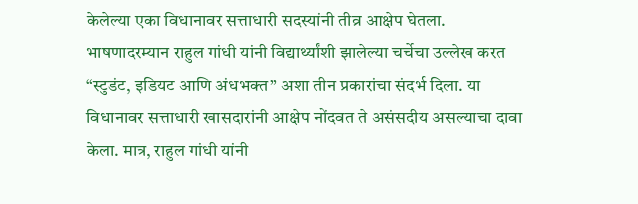केलेल्या एका विधानावर सत्ताधारी सदस्यांनी तीव्र आक्षेप घेतला.
भाषणादरम्यान राहुल गांधी यांनी विद्यार्थ्यांशी झालेल्या चर्चेचा उल्लेख करत “स्टुडंट, इडियट आणि अंधभक्त” अशा तीन प्रकारांचा संदर्भ दिला. या विधानावर सत्ताधारी खासदारांनी आक्षेप नोंदवत ते असंसदीय असल्याचा दावा केला. मात्र, राहुल गांधी यांनी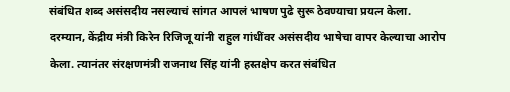संबंधित शब्द असंसदीय नसल्याचं सांगत आपलं भाषण पुढे सुरू ठेवण्याचा प्रयत्न केला.
दरम्यान, केंद्रीय मंत्री किरेन रिजिजू यांनी राहुल गांधींवर असंसदीय भाषेचा वापर केल्याचा आरोप केला. त्यानंतर संरक्षणमंत्री राजनाथ सिंह यांनी हस्तक्षेप करत संबंधित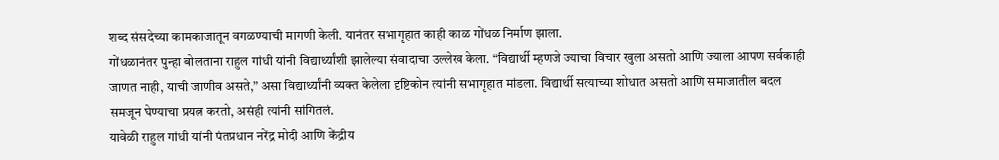शब्द संसदेच्या कामकाजातून वगळण्याची मागणी केली. यानंतर सभागृहात काही काळ गोंधळ निर्माण झाला.
गोंधळानंतर पुन्हा बोलताना राहुल गांधी यांनी विद्यार्थ्यांशी झालेल्या संवादाचा उल्लेख केला. “विद्यार्थी म्हणजे ज्याचा विचार खुला असतो आणि ज्याला आपण सर्वकाही जाणत नाही, याची जाणीव असते,” असा विद्यार्थ्यांनी व्यक्त केलेला दृष्टिकोन त्यांनी सभागृहात मांडला. विद्यार्थी सत्याच्या शोधात असतो आणि समाजातील बदल समजून घेण्याचा प्रयत्न करतो, असंही त्यांनी सांगितलं.
यावेळी राहुल गांधी यांनी पंतप्रधान नरेंद्र मोदी आणि केंद्रीय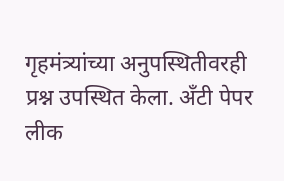गृहमंत्र्यांच्या अनुपस्थितीवरही प्रश्न उपस्थित केला. अँटी पेपर लीक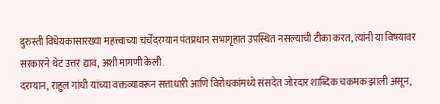दुरुस्ती विधेयकासारख्या महत्त्वाच्या चर्चेदरम्यान पंतप्रधान सभागृहात उपस्थित नसल्याची टीका करत, त्यांनी या विषयावर सरकारने थेट उत्तर द्यावं, अशी मागणी केली.
दरम्यान, राहुल गांधी यांच्या वक्तव्यावरून सत्ताधारी आणि विरोधकांमध्ये संसदेत जोरदार शाब्दिक चकमक झाली असून,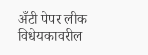अँटी पेपर लीक विधेयकावरील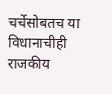चर्चेसोबतच या विधानाचीही राजकीय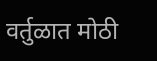वर्तुळात मोठी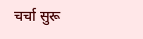चर्चा सुरू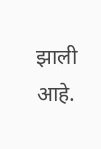झाली आहे.